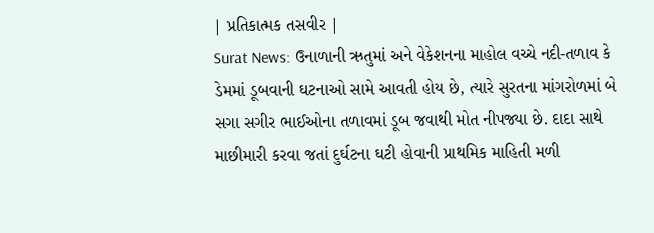| પ્રતિકાત્મક તસવીર |
Surat News: ઉનાળાની ઋતુમાં અને વેકેશનના માહોલ વચ્ચે નદી-તળાવ કે ડેમમાં ડૂબવાની ઘટનાઓ સામે આવતી હોય છે, ત્યારે સુરતના માંગરોળમાં બે સગા સગીર ભાઈઓના તળાવમાં ડૂબ જવાથી મોત નીપજ્યા છે. દાદા સાથે માછીમારી કરવા જતાં દુર્ઘટના ઘટી હોવાની પ્રાથમિક માહિતી મળી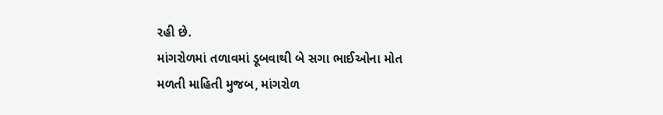રહી છે.
માંગરોળમાં તળાવમાં ડૂબવાથી બે સગા ભાઈઓના મોત
મળતી માહિતી મુજબ, માંગરોળ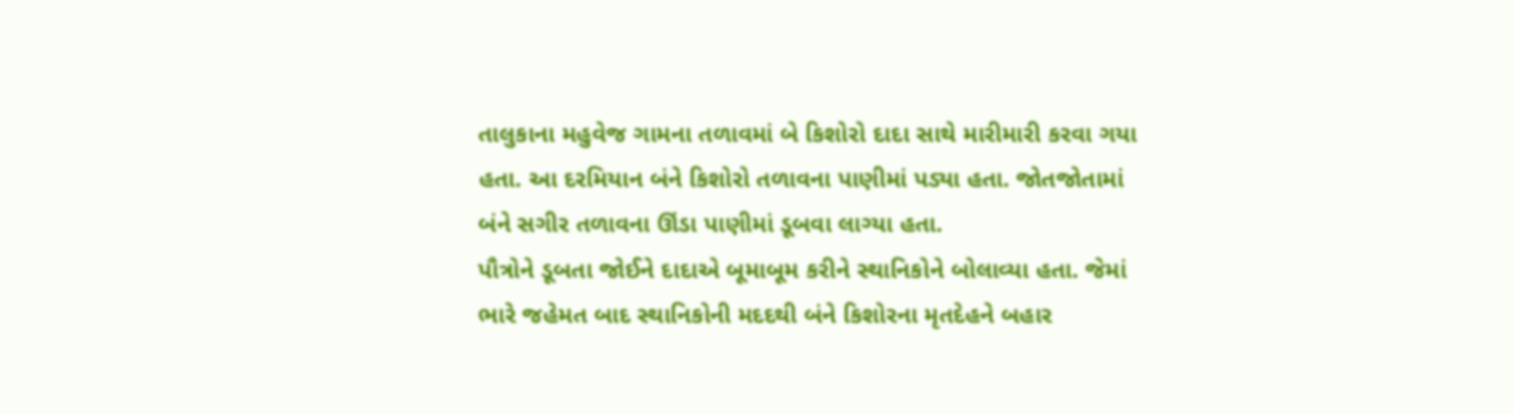તાલુકાના મહુવેજ ગામના તળાવમાં બે કિશોરો દાદા સાથે મારીમારી કરવા ગયા હતા. આ દરમિયાન બંને કિશોરો તળાવના પાણીમાં પડ્યા હતા. જોતજોતામાં બંને સગીર તળાવના ઊંડા પાણીમાં ડૂબવા લાગ્યા હતા.
પૌત્રોને ડૂબતા જોઈને દાદાએ બૂમાબૂમ કરીને સ્થાનિકોને બોલાવ્યા હતા. જેમાં ભારે જહેમત બાદ સ્થાનિકોની મદદથી બંને કિશોરના મૃતદેહને બહાર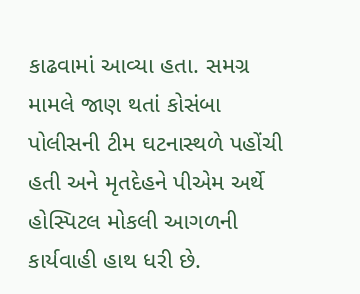કાઢવામાં આવ્યા હતા. સમગ્ર મામલે જાણ થતાં કોસંબા પોલીસની ટીમ ઘટનાસ્થળે પહોંચી હતી અને મૃતદેહને પીએમ અર્થે હોસ્પિટલ મોકલી આગળની કાર્યવાહી હાથ ધરી છે.